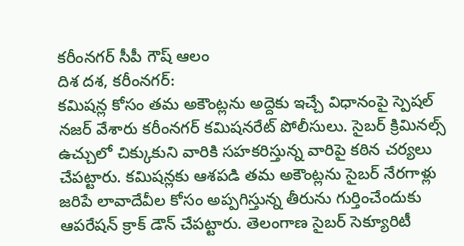కరీంనగర్ సీపీ గౌష్ ఆలం
దిశ దశ, కరీంనగర్:
కమిషన్ల కోసం తమ అకౌంట్లను అద్దెకు ఇచ్చే విధానంపై స్పెషల్ నజర్ వేశారు కరీంనగర్ కమిషనరేట్ పోలీసులు. సైబర్ క్రిమినల్స్ ఉచ్చులో చిక్కుకుని వారికి సహకరిస్తున్న వారిపై కఠిన చర్యలు చేపట్టారు. కమిషన్లకు ఆశపడి తమ అకౌంట్లను సైబర్ నేరగాళ్లు జరిపే లావాదేవీల కోసం అప్పగిస్తున్న తీరును గుర్తించేందుకు ఆపరేషన్ క్రాక్ డౌన్ చేపట్టారు. తెలంగాణ సైబర్ సెక్యూరిటీ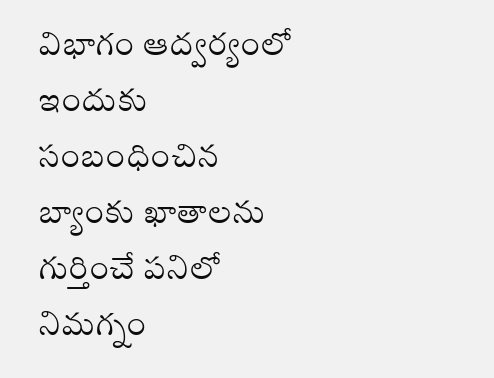విభాగం ఆద్వర్యంలో ఇందుకు సంబంధించిన బ్యాంకు ఖాతాలను గుర్తించే పనిలో నిమగ్నం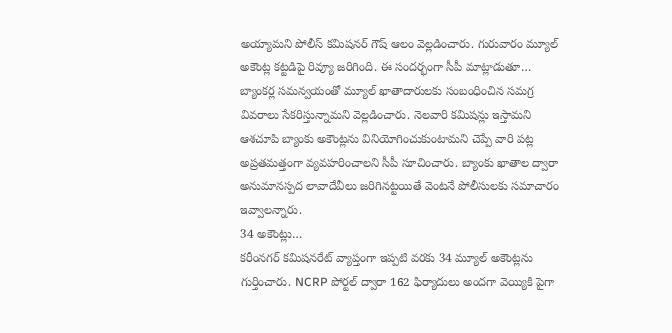అయ్యామని పోలీస్ కమిషనర్ గౌష్ ఆలం వెల్లడించారు. గురువారం మ్యూల్ అకౌంట్ల కట్టడిపై రివ్యూ జరిగింది. ఈ సందర్భంగా సీపీ మాట్లాడుతూ… బ్యాంకర్ల సమన్వయంతో మ్యూల్ ఖాతాదారులకు సంబంధించిన సమగ్ర వివరాలు సేకరిస్తున్నామని వెల్లడించారు. నెలవారి కమిషన్లు ఇస్తామని ఆశచూపి బ్యాంకు అకౌంట్లను వినియోగించుకుంటామని చెప్పే వారి పట్ల అప్రతమత్తంగా వ్యవహరించాలని సీపీ సూచించారు. బ్యాంకు ఖాతాల ద్వారా అనుమానస్పద లావాదేవీలు జరిగినట్టయితే వెంటనే పోలీసులకు సమాచారం ఇవ్వాలన్నారు.
34 అకౌంట్లు…
కరీంనగర్ కమిషనరేట్ వ్యాప్తంగా ఇప్పటి వరకు 34 మ్యూల్ అకౌంట్లను గుర్తించారు. NCRP పోర్టల్ ద్వారా 162 ఫిర్యాదులు అందగా వెయ్యికి పైగా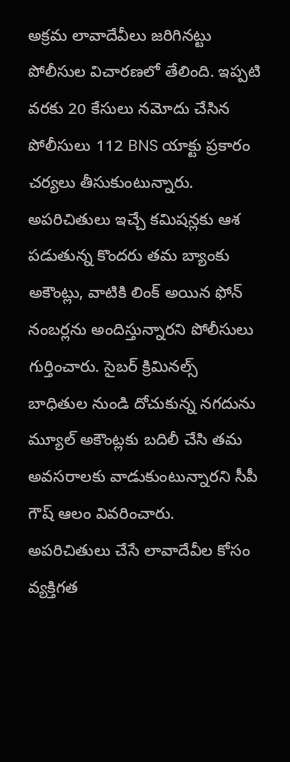అక్రమ లావాదేవీలు జరిగినట్టు పోలీసుల విచారణలో తేలింది. ఇప్పటి వరకు 20 కేసులు నమోదు చేసిన పోలీసులు 112 BNS యాక్టు ప్రకారం చర్యలు తీసుకుంటున్నారు. అపరిచితులు ఇచ్చే కమిషన్లకు ఆశ పడుతున్న కొందరు తమ బ్యాంకు అకౌంట్లు, వాటికి లింక్ అయిన ఫోన్ నంబర్లను అందిస్తున్నారని పోలీసులు గుర్తించారు. సైబర్ క్రిమినల్స్ బాధితుల నుండి దోచుకున్న నగదును మ్యూల్ అకౌంట్లకు బదిలీ చేసి తమ అవసరాలకు వాడుకుంటున్నారని సీపీ గౌష్ ఆలం వివరించారు. అపరిచితులు చేసే లావాదేవీల కోసం వ్యక్తిగత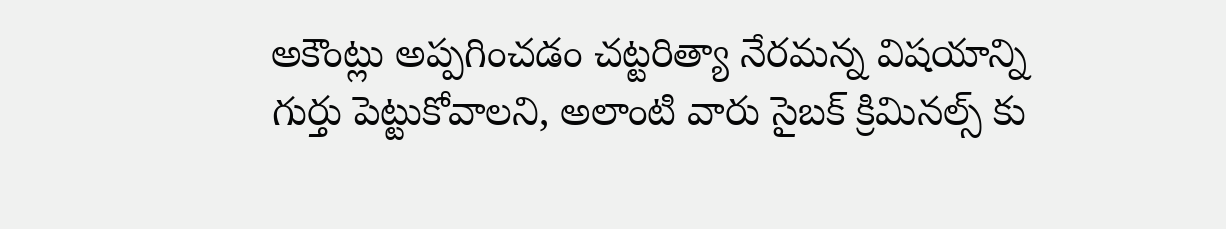అకౌంట్లు అప్పగించడం చట్టరిత్యా నేరమన్న విషయాన్ని గుర్తు పెట్టుకోవాలని, అలాంటి వారు సైబక్ క్రిమినల్స్ కు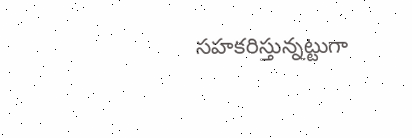సహకరిస్తున్నట్టుగా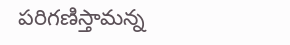పరిగణిస్తామన్న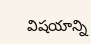విషయాన్ని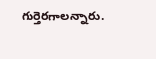గుర్తెరగాలన్నారు.